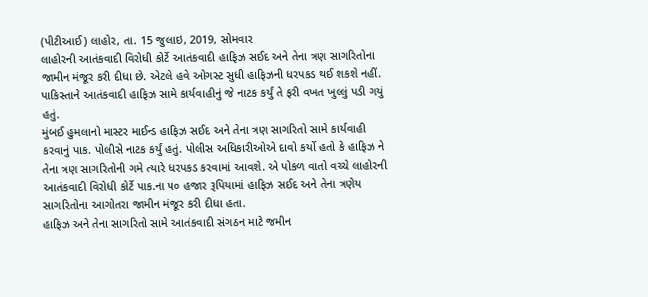(પીટીઆઈ) લાહોર, તા. 15 જુલાઇ, 2019, સોમવાર
લાહોરની આતંકવાદી વિરોધી કોર્ટે આતંકવાદી હાફિઝ સઈદ અને તેના ત્રણ સાગરિતોના જામીન મંજૂર કરી દીધા છે. એટલે હવે ઓગસ્ટ સુધી હાફિઝની ધરપકડ થઈ શકશે નહીં. પાકિસ્તાને આતંકવાદી હાફિઝ સામે કાર્યવાહીનું જે નાટક કર્યું તે ફરી વખત ખુલ્લું પડી ગયું હતું.
મુંબઈ હુમલાનો માસ્ટર માઈન્ડ હાફિઝ સઈદ અને તેના ત્રણ સાગરિતો સામે કાર્યવાહી કરવાનું પાક. પોલીસે નાટક કર્યું હતું. પોલીસ અધિકારીઓએ દાવો કર્યો હતો કે હાફિઝ ને તેના ત્રણ સાગરિતોની ગમે ત્યારે ધરપકડ કરવામાં આવશે. એ પોકળ વાતો વચ્ચે લાહોરની આતંકવાદી વિરોધી કોર્ટે પાક.ના ૫૦ હજાર રૂપિયામાં હાફિઝ સઈદ અને તેના ત્રણેય સાગરિતોના આગોતરા જામીન મંજૂર કરી દીધા હતા.
હાફિઝ અને તેના સાગરિતો સામે આતંકવાદી સંગઠન માટે જમીન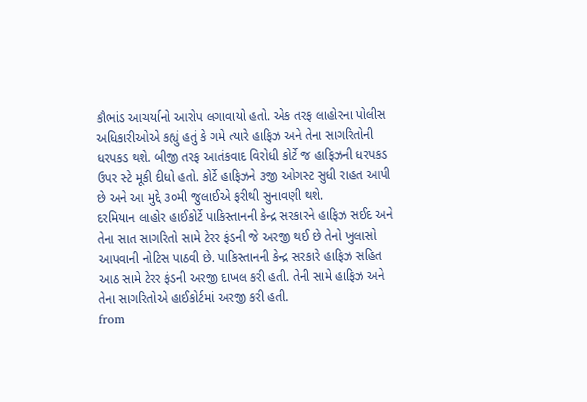કૌભાંડ આચર્યાનો આરોપ લગાવાયો હતો. એક તરફ લાહોરના પોલીસ અધિકારીઓએ કહ્યું હતું કે ગમે ત્યારે હાફિઝ અને તેના સાગરિતોની ધરપકડ થશે. બીજી તરફ આતંકવાદ વિરોધી કોર્ટે જ હાફિઝની ધરપકડ ઉપર સ્ટે મૂકી દીધો હતો. કોર્ટે હાફિઝને ૩જી ઓગસ્ટ સુધી રાહત આપી છે અને આ મુદ્દે ૩૦મી જુલાઈએ ફરીથી સુનાવણી થશે.
દરમિયાન લાહોર હાઈકોર્ટે પાકિસ્તાનની કેન્દ્ર સરકારને હાફિઝ સઈદ અને તેના સાત સાગરિતો સામે ટેરર ફંડની જે અરજી થઈ છે તેનો ખુલાસો આપવાની નોટિસ પાઠવી છે. પાકિસ્તાનની કેન્દ્ર સરકારે હાફિઝ સહિત આઠ સામે ટેરર ફંડની અરજી દાખલ કરી હતી. તેની સામે હાફિઝ અને તેના સાગરિતોએ હાઈકોર્ટમાં અરજી કરી હતી.
from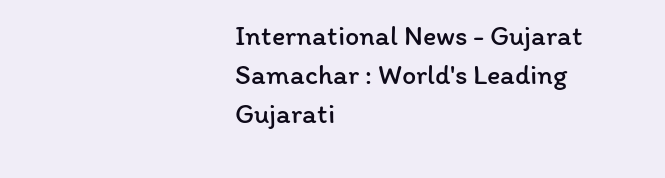International News - Gujarat Samachar : World's Leading Gujarati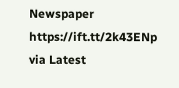Newspaper https://ift.tt/2k43ENp
via Latest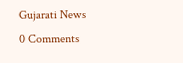Gujarati News
0 Comments